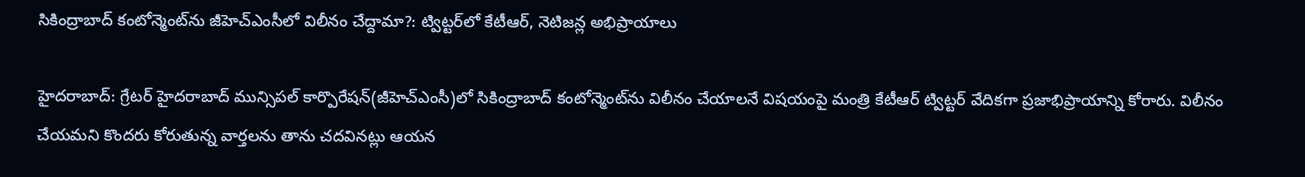సికింద్రాబాద్ కంటోన్మెంట్‌ను జీహెచ్ఎంసీలో విలీనం చేద్దామా?: ట్విట్టర్‌లో కేటీఆర్, నెటిజన్ల అభిప్రాయాలు

హైదరాబాద్: గ్రేటర్ హైదరాబాద్ మున్సిపల్ కార్పొరేషన్(జీహెచ్ఎంసీ)లో సికింద్రాబాద్ కంటోన్మెంట్‌ను విలీనం చేయాలనే విషయంపై మంత్రి కేటీఆర్ ట్విట్టర్ వేదికగా ప్రజాభిప్రాయాన్ని కోరారు. విలీనం చేయమని కొందరు కోరుతున్న వార్తలను తాను చదవినట్లు ఆయన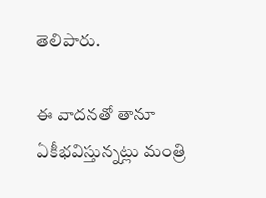తెలిపారు.

ఈ వాదనతో తానూ ఏకీభవిస్తున్నట్లు మంత్రి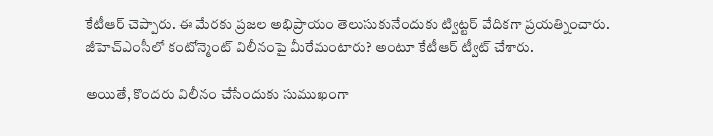కేటీఆర్ చెప్పారు. ఈ మేరకు ప్రజల అభిప్రాయం తెలుసుకునేందుకు ట్విట్టర్ వేదికగా ప్రయత్నించారు. జీహెచ్ఎంసీలో కంటోన్మెంట్ విలీనంపై మీరేమంటారు? అంటూ కేటీఆర్ ట్వీట్ చేశారు.

అయితే, కొందరు విలీనం చేసేందుకు సుముఖంగా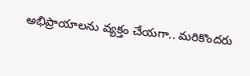అభిప్రాయాలను వ్యక్తం చేయగా.. మరికొందరు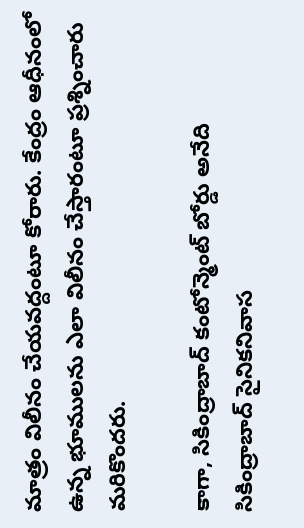మాత్రం విలీనం చేయవద్దంటూ కోరారు. కేంద్రం ఆధీనంలో ఉన్న భూములను ఎలా విలీనం చేస్తారంటూ ప్రశ్నించారు మరికొందరు.

కాగా, సికింద్రాబాద్ కంటోన్మెంట్ బోర్డు అనేది సికింద్రాబాద్ సైనికనివాస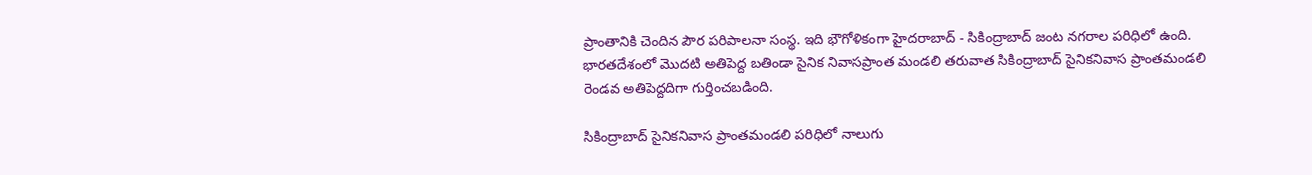ప్రాంతానికి చెందిన పౌర పరిపాలనా సంస్థ. ఇది భౌగోళికంగా హైదరాబాద్ - సికింద్రాబాద్ జంట నగరాల పరిధిలో ఉంది. భారతదేశంలో మొదటి అతిపెద్ద బతిండా సైనిక నివాసప్రాంత మండలి తరువాత సికింద్రాబాద్ సైనికనివాస ప్రాంతమండలి రెండవ అతిపెద్దదిగా గుర్తించబడింది.

సికింద్రాబాద్ సైనికనివాస ప్రాంతమండలి పరిధిలో నాలుగు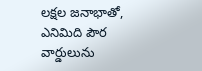లక్షల జనాభాతో, ఎనిమిది పౌర వార్డులును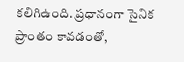కలిగిఉంది. ప్రధానంగా సైనిక ప్రాంతం కావడంతో,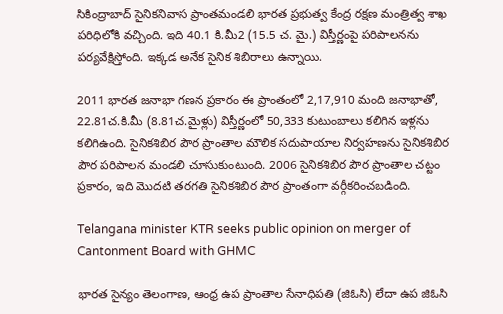సికింద్రాబాద్ సైనికనివాస ప్రాంతమండలి భారత ప్రభుత్వ కేంద్ర రక్షణ మంత్రిత్వ శాఖ పరిధిలోకి వచ్చింది. ఇది 40.1 కి.మీ2 (15.5 చ. మై.) విస్తీర్ణంపై పరిపాలనను పర్యవేక్షిస్తోంది. ఇక్కడ అనేక సైనిక శిబిరాలు ఉన్నాయి.

2011 భారత జనాభా గణన ప్రకారం ఈ ప్రాంతంలో 2,17,910 మంది జనాభాతో, 22.81చ.కి.మీ (8.81చ.మైళ్లు) విస్తీర్ణంలో 50,333 కుటుంబాలు కలిగిన ఇళ్లను కలిగిఉంది. సైనికశిబిర పౌర ప్రాంతాల మౌలిక సదుపాయాల నిర్వహణను సైనికశిబిర పౌర పరిపాలన మండలి చూసుకుంటుంది. 2006 సైనికశిబిర పౌర ప్రాంతాల చట్టం ప్రకారం, ఇది మొదటి తరగతి సైనికశిబిర పౌర ప్రాంతంగా వర్గీకరించబడింది.

Telangana minister KTR seeks public opinion on merger of Cantonment Board with GHMC

భారత సైన్యం తెలంగాణ, ఆంధ్ర ఉప ప్రాంతాల సేనాధిపతి (జిఓసి) లేదా ఉప జిఓసి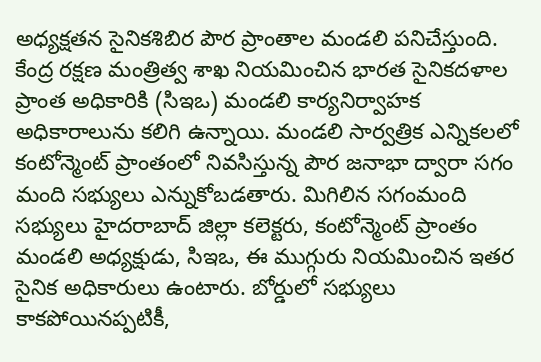అధ్యక్షతన సైనికశిబిర పౌర ప్రాంతాల మండలి పనిచేస్తుంది. కేంద్ర రక్షణ మంత్రిత్వ శాఖ నియమించిన భారత సైనికదళాల ప్రాంత అధికారికి (సిఇఒ) మండలి కార్యనిర్వాహక అధికారాలును కలిగి ఉన్నాయి. మండలి సార్వత్రిక ఎన్నికలలో కంటోన్మెంట్ ప్రాంతంలో నివసిస్తున్న పౌర జనాభా ద్వారా సగం మంది సభ్యులు ఎన్నుకోబడతారు. మిగిలిన సగంమంది సభ్యులు హైదరాబాద్ జిల్లా కలెక్టరు, కంటోన్మెంట్ ప్రాంతం మండలి అధ్యక్షుడు, సిఇఒ, ఈ ముగ్గురు నియమించిన ఇతర సైనిక అధికారులు ఉంటారు. బోర్డులో సభ్యులు కాకపోయినప్పటికీ,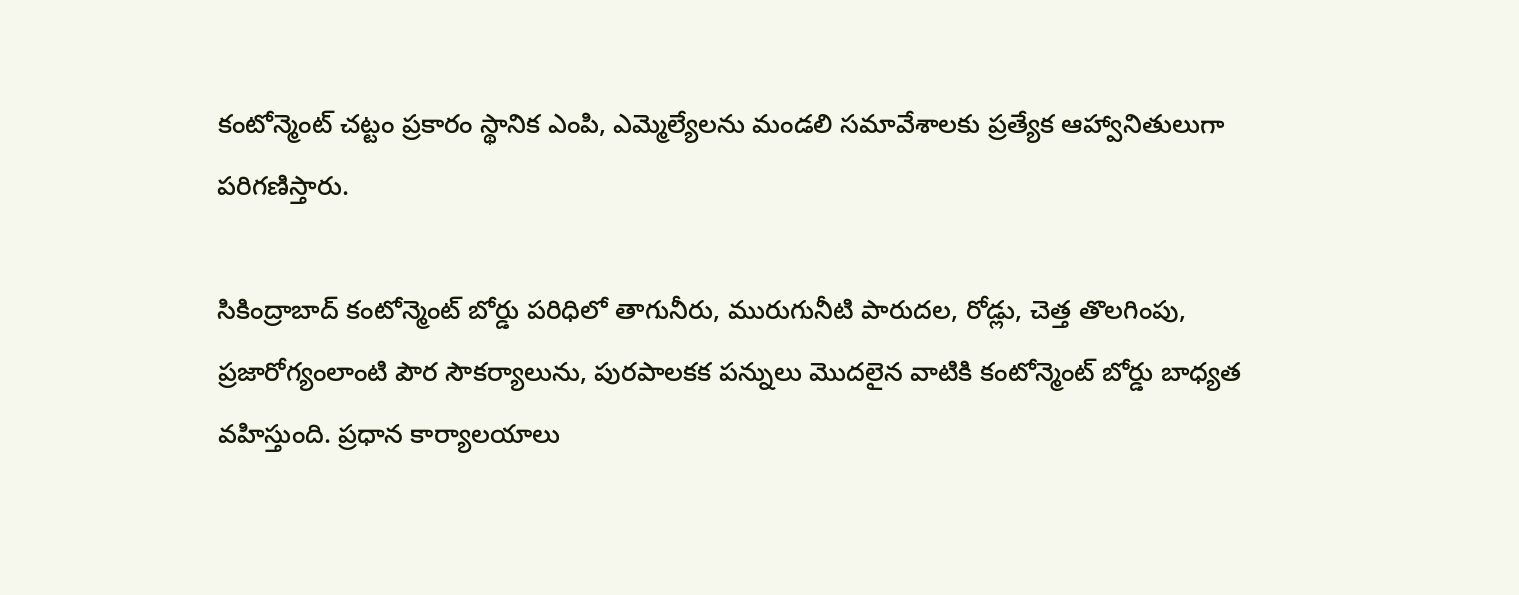కంటోన్మెంట్ చట్టం ప్రకారం స్థానిక ఎంపి, ఎమ్మెల్యేలను మండలి సమావేశాలకు ప్రత్యేక ఆహ్వానితులుగా పరిగణిస్తారు.

సికింద్రాబాద్ కంటోన్మెంట్ బోర్డు పరిధిలో తాగునీరు, మురుగునీటి పారుదల, రోడ్లు, చెత్త తొలగింపు, ప్రజారోగ్యంలాంటి పౌర సౌకర్యాలును, పురపాలకక పన్నులు మొదలైన వాటికి కంటోన్మెంట్ బోర్డు బాధ్యత వహిస్తుంది. ప్రధాన కార్యాలయాలు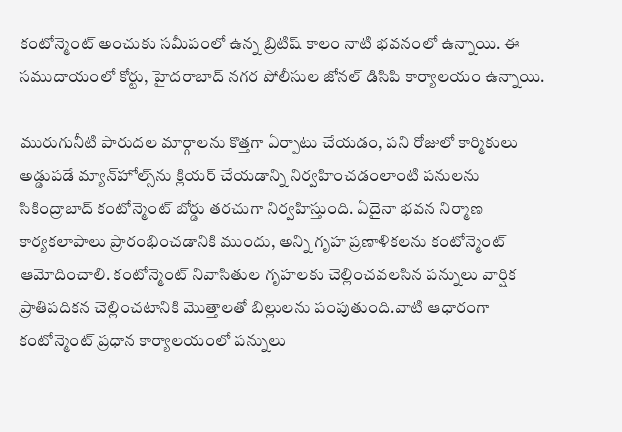కంటోన్మెంట్ అంచుకు సమీపంలో ఉన్న బ్రిటిష్ కాలం నాటి భవనంలో ఉన్నాయి. ఈ సముదాయంలో కోర్టు, హైదరాబాద్ నగర పోలీసుల జోనల్ డిసిపి కార్యాలయం ఉన్నాయి.

మురుగునీటి పారుదల మార్గాలను కొత్తగా ఏర్పాటు చేయడం, పని రోజులో కార్మికులు అడ్డుపడే మ్యాన్‌హోల్స్‌ను క్లియర్ చేయడాన్ని నిర్వహించడంలాంటి పనులను సికింద్రాబాద్ కంటోన్మెంట్ బోర్డు తరచుగా నిర్వహిస్తుంది. ఏదైనా భవన నిర్మాణ కార్యకలాపాలు ప్రారంభించడానికి ముందు, అన్ని గృహ ప్రణాళికలను కంటోన్మెంట్ ఆమోదించాలి. కంటోన్మెంట్ నివాసితుల గృహలకు చెల్లించవలసిన పన్నులు వార్షిక ప్రాతిపదికన చెల్లించటానికి మొత్తాలతో బిల్లులను పంపుతుంది.వాటి ఆధారంగా కంటోన్మెంట్ ప్రధాన కార్యాలయంలో పన్నులు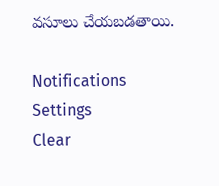వసూలు చేయబడతాయి.

Notifications
Settings
Clear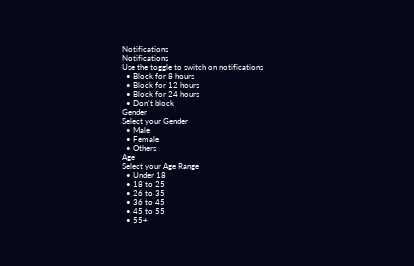Notifications
Notifications
Use the toggle to switch on notifications
  • Block for 8 hours
  • Block for 12 hours
  • Block for 24 hours
  • Don't block
Gender
Select your Gender
  • Male
  • Female
  • Others
Age
Select your Age Range
  • Under 18
  • 18 to 25
  • 26 to 35
  • 36 to 45
  • 45 to 55
  • 55+